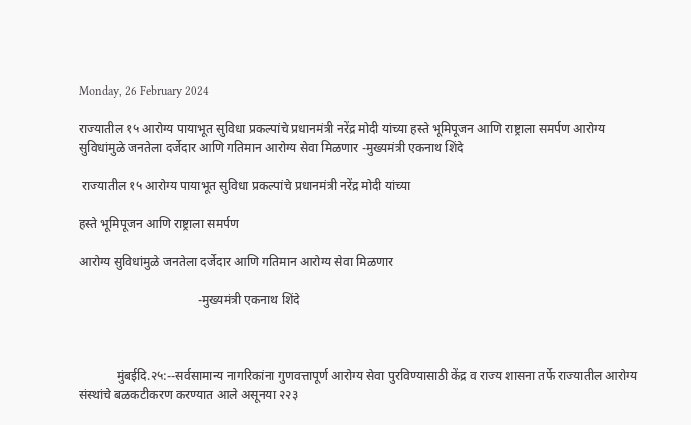Monday, 26 February 2024

राज्यातील १५ आरोग्य पायाभूत सुविधा प्रकल्पांचे प्रधानमंत्री नरेंद्र मोदी यांच्या हस्ते भूमिपूजन आणि राष्ट्राला समर्पण आरोग्य सुविधांमुळे जनतेला दर्जेदार आणि गतिमान आरोग्य सेवा मिळणार -मुख्यमंत्री एकनाथ शिंदे

 राज्यातील १५ आरोग्य पायाभूत सुविधा प्रकल्पांचे प्रधानमंत्री नरेंद्र मोदी यांच्या

हस्ते भूमिपूजन आणि राष्ट्राला समर्पण

आरोग्य सुविधांमुळे जनतेला दर्जेदार आणि गतिमान आरोग्य सेवा मिळणार

                                      -मुख्यमंत्री एकनाथ शिंदे



            मुंबईदि.२५:--सर्वसामान्य नागरिकांना गुणवत्तापूर्ण आरोग्य सेवा पुरविण्यासाठी केंद्र व राज्य शासना तर्फे राज्यातील आरोग्य संस्थांचे बळकटीकरण करण्यात आले असूनया २२३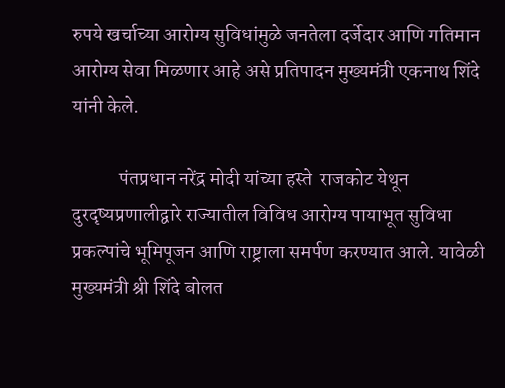रुपये खर्चाच्या आरोग्य सुविधांमुळे जनतेला दर्जेदार आणि गतिमान आरोग्य सेवा मिळणार आहे असे प्रतिपादन मुख्यमंत्री एकनाथ शिंदे यांनी केले.

            पंतप्रधान नरेंद्र मोदी यांच्या हस्ते  राजकोट येथून दुरदृष्यप्रणालीद्वारे राज्यातील विविध आरोग्य पायाभूत सुविधा प्रकल्पांचे भूमिपूजन आणि राष्ट्राला समर्पण करण्यात आले. यावेळी मुख्यमंत्री श्री शिंदे बोलत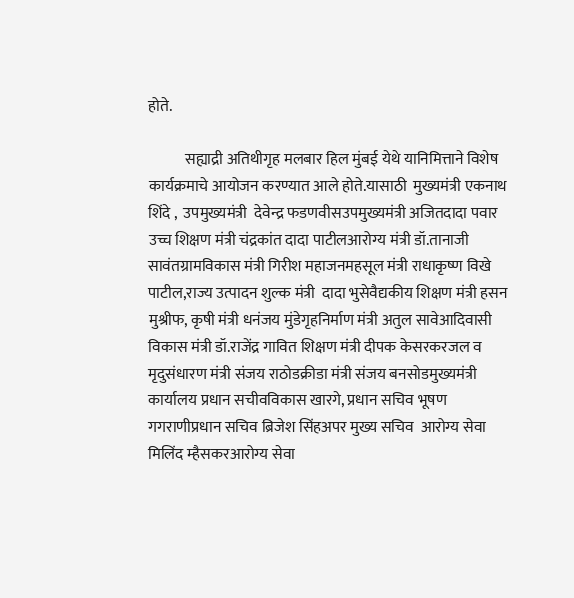होते.

            सह्याद्री अतिथीगृह मलबार हिल मुंबई येथे यानिमित्ताने विशेष कार्यक्रमाचे आयोजन करण्यात आले होते.यासाठी  मुख्यमंत्री एकनाथ शिंदे ,  उपमुख्यमंत्री  देवेन्द्र फडणवीसउपमुख्यमंत्री अजितदादा पवार उच्च शिक्षण मंत्री चंद्रकांत दादा पाटीलआरोग्य मंत्री डॉ.तानाजी सावंतग्रामविकास मंत्री गिरीश महाजनमहसूल मंत्री राधाकृष्ण विखे पाटील,राज्य उत्पादन शुल्क मंत्री  दादा भुसेवैद्यकीय शिक्षण मंत्री हसन मुश्रीफ, कृषी मंत्री धनंजय मुंडेगृहनिर्माण मंत्री अतुल सावेआदिवासी विकास मंत्री डॉ.राजेंद्र गावित शिक्षण मंत्री दीपक केसरकरजल व मृदुसंधारण मंत्री संजय राठोडक्रीडा मंत्री संजय बनसोडमुख्यमंत्री कार्यालय प्रधान सचीवविकास खारगे, प्रधान सचिव भूषण गगराणीप्रधान सचिव ब्रिजेश सिंहअपर मुख्य सचिव  आरोग्य सेवा मिलिंद म्हैसकरआरोग्य सेवा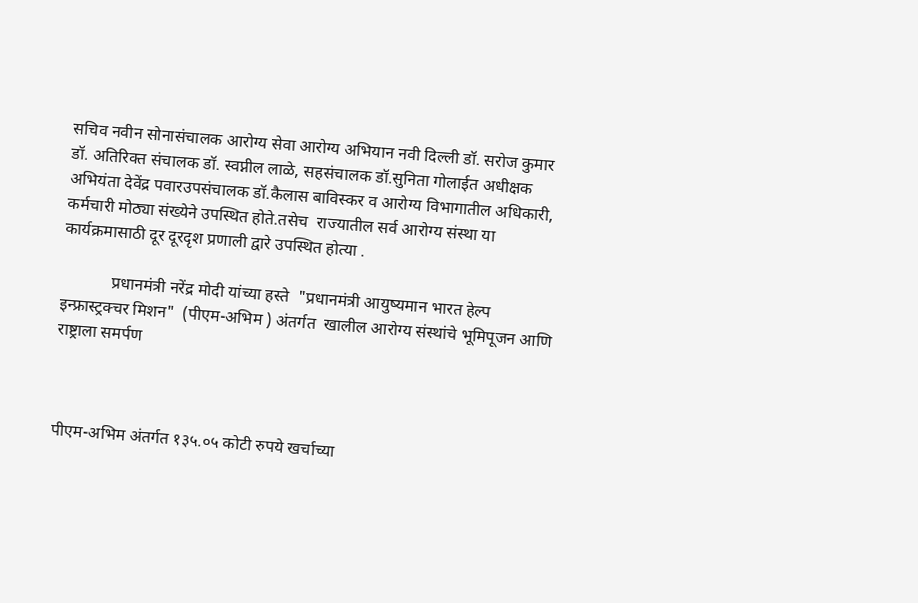सचिव नवीन सोनासंचालक आरोग्य सेवा आरोग्य अभियान नवी दिल्ली डॉ. सरोज कुमार डॉ. अतिरिक्त संचालक डॉ. स्वप्नील लाळे, सहसंचालक डॉ.सुनिता गोलाईत अधीक्षक अभियंता देवेंद्र पवारउपसंचालक डॉ.कैलास बाविस्कर व आरोग्य विभागातील अधिकारी, कर्मचारी मोठ्या संख्येने उपस्थित होते.तसेच  राज्यातील सर्व आरोग्य संस्था या कार्यक्रमासाठी दूर दूरदृश प्रणाली द्वारे उपस्थित होत्या .

            प्रधानमंत्री नरेंद्र मोदी यांच्या हस्ते  "प्रधानमंत्री आयुष्यमान भारत हेल्प इन्फ्रास्ट्रक्चर मिशन"  (पीएम-अभिम ) अंतर्गत  खालील आरोग्य संस्थांचे भूमिपूजन आणि राष्ट्राला समर्पण



पीएम-अभिम अंतर्गत १३५.०५ कोटी रुपये खर्चाच्या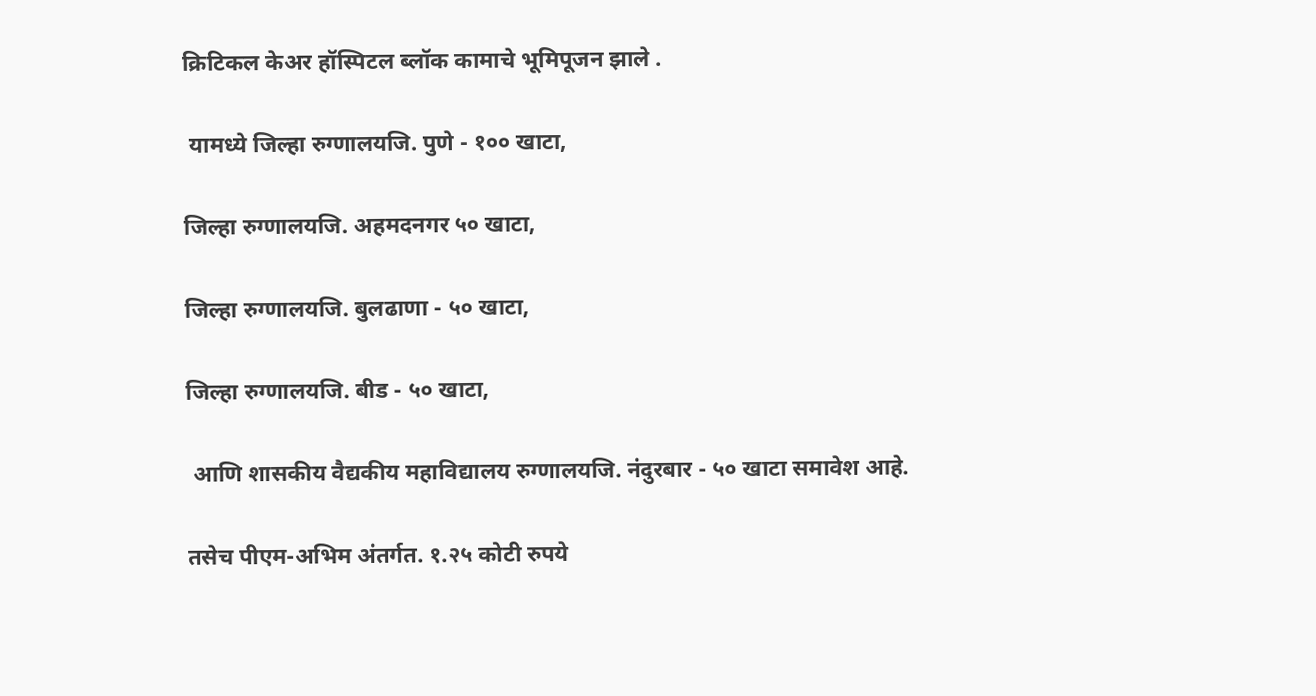क्रिटिकल केअर हॉस्पिटल ब्लॉक कामाचे भूमिपूजन झाले .

 यामध्ये जिल्हा रुग्णालयजि. पुणे - १०० खाटा,

जिल्हा रुग्णालयजि. अहमदनगर ५० खाटा,

जिल्हा रुग्णालयजि. बुलढाणा - ५० खाटा,

जिल्हा रुग्णालयजि. बीड - ५० खाटा,

 आणि शासकीय वैद्यकीय महाविद्यालय रुग्णालयजि. नंदुरबार - ५० खाटा समावेश आहे.

तसेच पीएम-अभिम अंतर्गत. १.२५ कोटी रुपये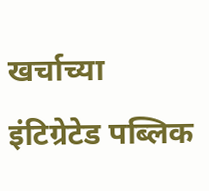खर्चाच्या इंटिग्रेटेड पब्लिक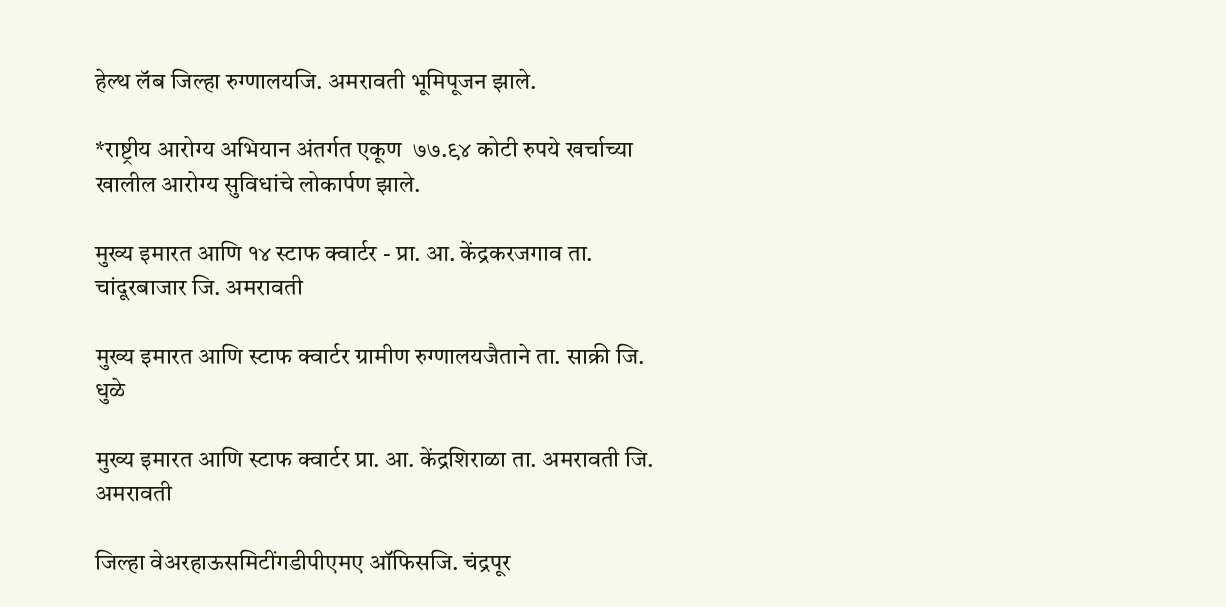हेल्थ लॅब जिल्हा रुग्णालयजि. अमरावती भूमिपूजन झाले.

*राष्ट्रीय आरोग्य अभियान अंतर्गत एकूण  ७७.९४ कोटी रुपये खर्चाच्या खालील आरोग्य सुविधांचे लोकार्पण झाले.

मुख्य इमारत आणि १४ स्टाफ क्वार्टर - प्रा. आ. केंद्रकरजगाव ता. चांदूरबाजार जि. अमरावती

मुख्य इमारत आणि स्टाफ क्वार्टर ग्रामीण रुग्णालयजैताने ता. साक्री जि. धुळे

मुख्य इमारत आणि स्टाफ क्वार्टर प्रा. आ. केंद्रशिराळा ता. अमरावती जि. अमरावती

जिल्हा वेअरहाऊसमिटींगडीपीएमए ऑफिसजि. चंद्रपूर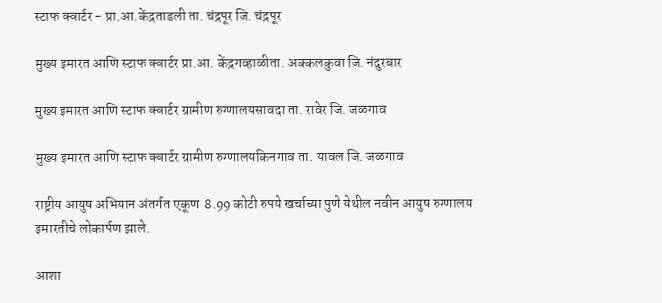स्टाफ क्वार्टर - प्रा.आ.केंद्रताडली ता. चंद्रपूर जि. चंद्रपूर

मुख्य इमारत आणि स्टाफ क्वार्टर प्रा.आ. केंद्रगव्हाळीता. अक्कलकुवा जि. नंदुरबार

मुख्य इमारत आणि स्टाफ क्वार्टर ग्रामीण रुग्णालयसावदा ता. रावेर जि. जळगाव

मुख्य इमारत आणि स्टाफ क्वार्टर ग्रामीण रुग्णालयकिनगाव ता. यावल जि. जळगाव

राष्ट्रीय आयुष अभियान अंतर्गत एकूण  8.99 कोटी रुपये खर्चाच्या पुणे येथील नवीन आयुष रुग्णालय इमारतीचे लोकार्पण झाले.

आशा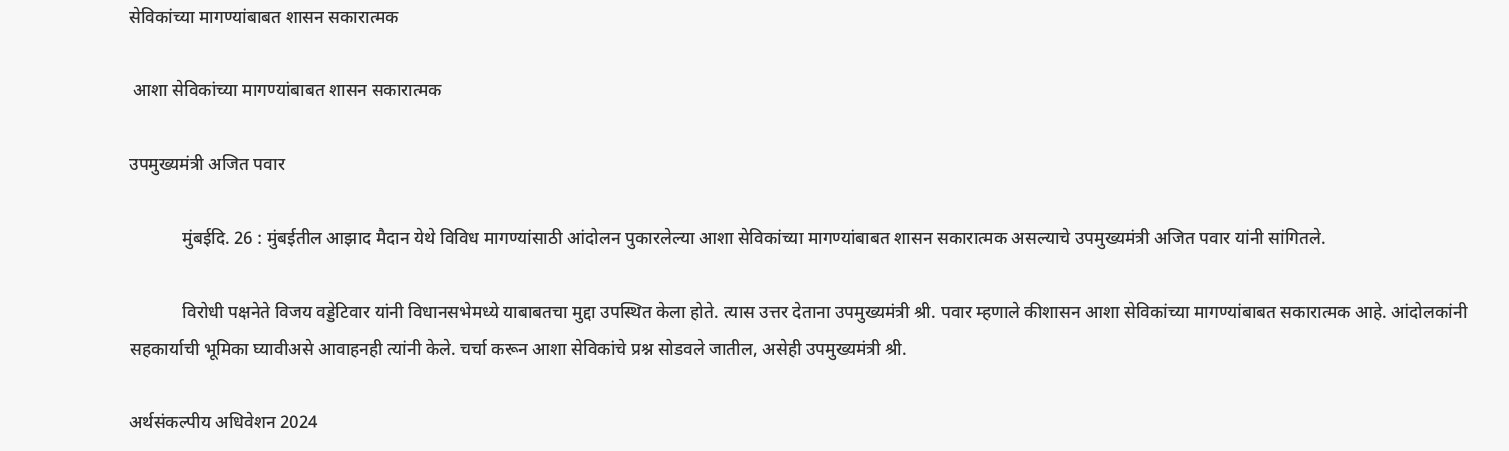सेविकांच्या मागण्यांबाबत शासन सकारात्मक

 आशा सेविकांच्या मागण्यांबाबत शासन सकारात्मक

उपमुख्यमंत्री अजित पवार

            मुंबईदि. 26 : मुंबईतील आझाद मैदान येथे विविध मागण्यांसाठी आंदोलन पुकारलेल्या आशा सेविकांच्या मागण्यांबाबत शासन सकारात्मक असल्याचे उपमुख्यमंत्री अजित पवार यांनी सांगितले.

            विरोधी पक्षनेते विजय वड्डेटिवार यांनी विधानसभेमध्ये याबाबतचा मुद्दा उपस्थित केला होते. त्यास उत्तर देताना उपमुख्यमंत्री श्री. पवार म्हणाले कीशासन आशा सेविकांच्या मागण्यांबाबत सकारात्मक आहे. आंदोलकांनी सहकार्याची भूमिका घ्यावीअसे आवाहनही त्यांनी केले. चर्चा करून आशा सेविकांचे प्रश्न सोडवले जातील, असेही उपमुख्यमंत्री श्री.

अर्थसंकल्पीय अधिवेशन 2024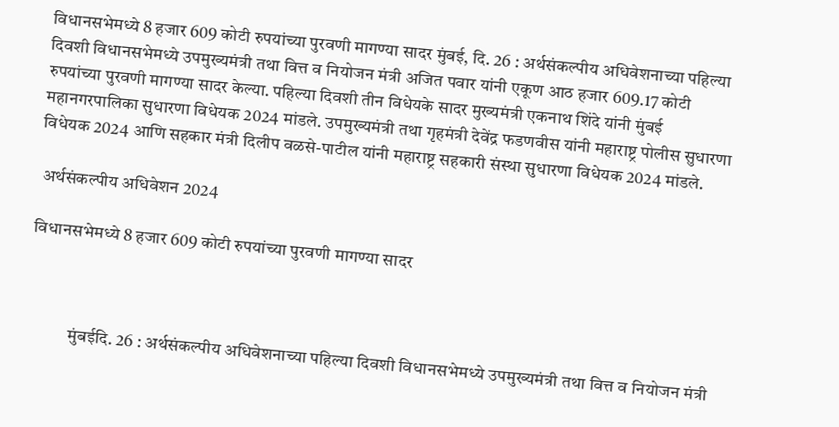विधानसभेमध्ये 8 हजार 609 कोटी रुपयांच्या पुरवणी मागण्या सादर मुंबई, दि. 26 : अर्थसंकल्पीय अधिवेशनाच्या पहिल्या दिवशी विधानसभेमध्ये उपमुख्यमंत्री तथा वित्त व नियोजन मंत्री अजित पवार यांनी एकूण आठ हजार 609.17 कोटी रुपयांच्या पुरवणी मागण्या सादर केल्या. पहिल्या दिवशी तीन विधेयके सादर मुख्यमंत्री एकनाथ शिंदे यांनी मुंबई महानगरपालिका सुधारणा विधेयक 2024 मांडले. उपमुख्यमंत्री तथा गृहमंत्री देवेंद्र फडणवीस यांनी महाराष्ट्र पोलीस सुधारणा विधेयक 2024 आणि सहकार मंत्री दिलीप वळसे-पाटील यांनी महाराष्ट्र सहकारी संस्था सुधारणा विधेयक 2024 मांडले.

 अर्थसंकल्पीय अधिवेशन 2024

विधानसभेमध्ये 8 हजार 609 कोटी रुपयांच्या पुरवणी मागण्या सादर



            मुंबईदि. 26 : अर्थसंकल्पीय अधिवेशनाच्या पहिल्या दिवशी विधानसभेमध्ये उपमुख्यमंत्री तथा वित्त व नियोजन मंत्री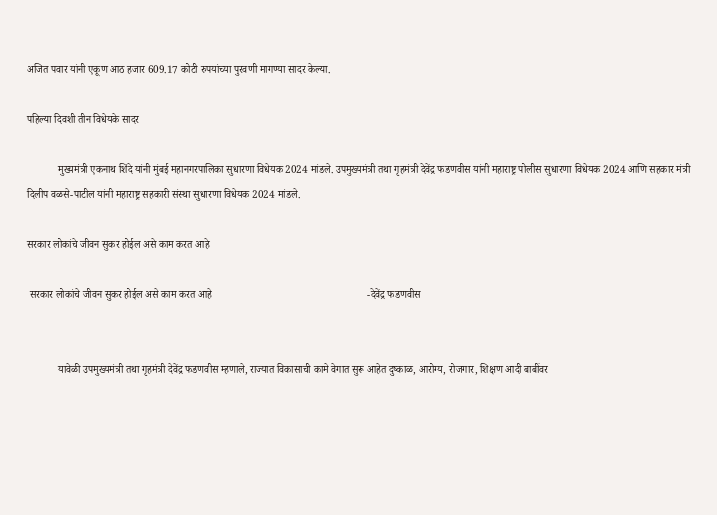अजित पवार यांनी एकूण आठ हजार 609.17 कोटी रुपयांच्या पुरवणी मागण्या सादर केल्या.

पहिल्या दिवशी तीन विधेयके सादर

            मुख्यमंत्री एकनाथ शिंदे यांनी मुंबई महानगरपालिका सुधारणा विधेयक 2024 मांडले. उपमुख्यमंत्री तथा गृहमंत्री देवेंद्र फडणवीस यांनी महाराष्ट्र पोलीस सुधारणा विधेयक 2024 आणि सहकार मंत्री दिलीप वळसे-पाटील यांनी महाराष्ट्र सहकारी संस्था सुधारणा विधेयक 2024 मांडले.

सरकार लोकांचे जीवन सुकर होईल असे काम करत आहे

 सरकार लोकांचे जीवन सुकर होईल असे काम करत आहे                                                            -देवेंद्र फडणवीस


            यावेळी उपमुख्यमंत्री तथा गृहमंत्री देवेंद्र फडणवीस म्हणाले, राज्यात विकासाची कामे वेगात सुरू आहेत दुष्काळ, आरोग्य, रोजगार, शिक्षण आदी बाबींवर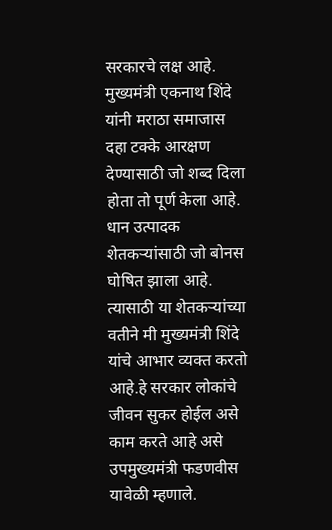सरकारचे लक्ष आहे. मुख्यमंत्री एकनाथ शिंदे यांनी मराठा समाजास दहा टक्के आरक्षण देण्यासाठी जो शब्द दिला होता तो पूर्ण केला आहे. धान उत्पादक शेतकऱ्यांसाठी जो बोनस घोषित झाला आहे. त्यासाठी या शेतकऱ्यांच्या वतीने मी मुख्यमंत्री शिंदे यांचे आभार व्यक्त करतो आहे.हे सरकार लोकांचे जीवन सुकर होईल असे काम करते आहे असे उपमुख्यमंत्री फडणवीस यावेळी म्हणाले.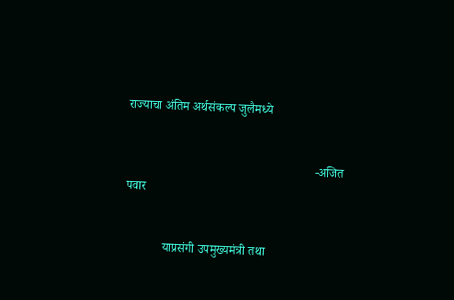राज्याचा अंतिम अर्थसंकल्प जुलैमध्ये


                                                            -अजित पवार


            याप्रसंगी उपमुख्यमंत्री तथा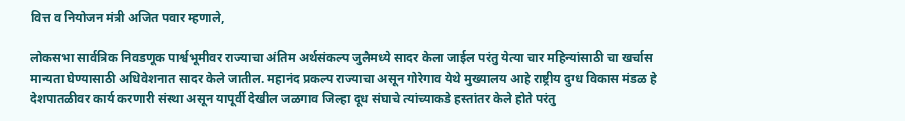वित्त व नियोजन मंत्री अजित पवार म्हणाले,

लोकसभा सार्वत्रिक निवडणूक पार्श्वभूमीवर राज्याचा अंतिम अर्थसंकल्प जुलैमध्ये सादर केला जाईल परंतु येत्या चार महिन्यांसाठी चा खर्चास मान्यता घेण्यासाठी अधिवेशनात सादर केले जातील. महानंद प्रकल्प राज्याचा असून गोरेगाव येथे मुख्यालय आहे राष्ट्रीय दुग्ध विकास मंडळ हे देशपातळीवर कार्य करणारी संस्था असून यापूर्वी देखील जळगाव जिल्हा दूध संघाचे त्यांच्याकडे हस्तांतर केले होते परंतु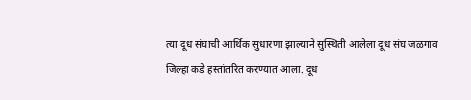त्या दूध संघाची आर्थिक सुधारणा झाल्याने सुस्थिती आलेला दूध संघ जळगाव जिल्हा कडे हस्तांतरित करण्यात आला. दूध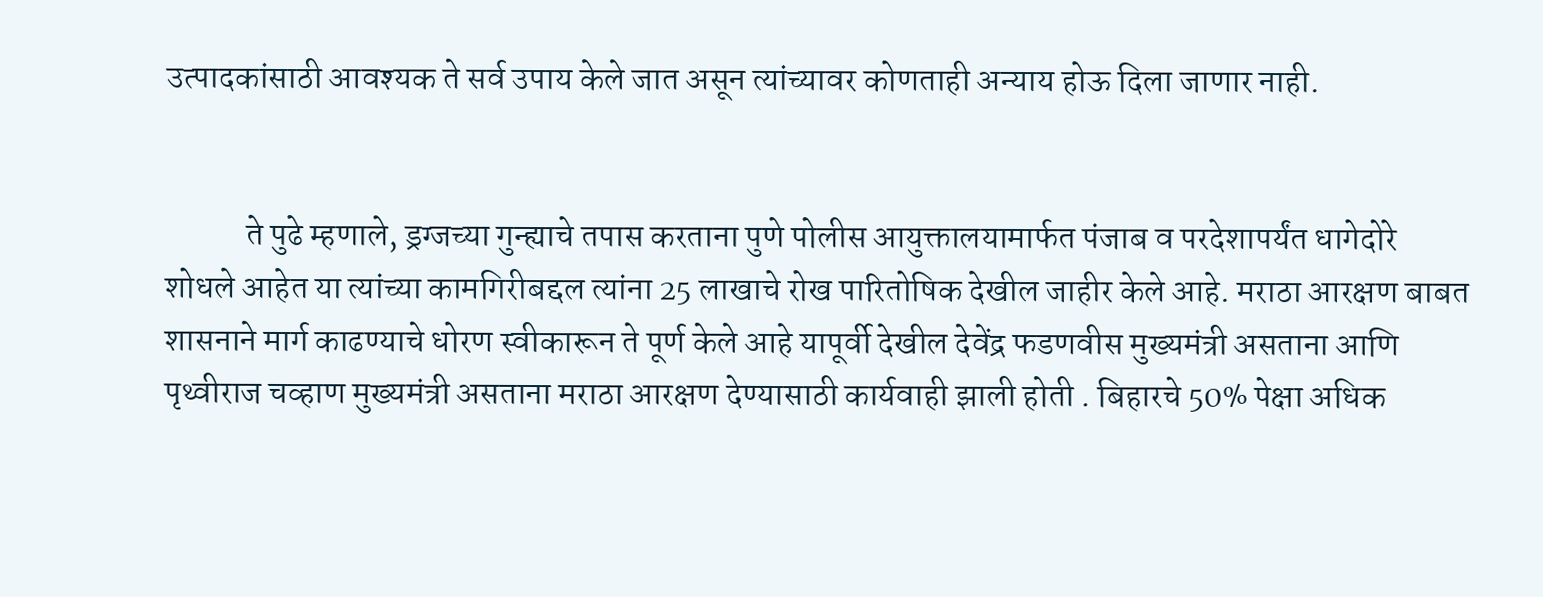उत्पादकांसाठी आवश्यक ते सर्व उपाय केले जात असून त्यांच्यावर कोणताही अन्याय होऊ दिला जाणार नाही.


            ते पुढे म्हणाले, ड्रग्जच्या गुन्ह्याचे तपास करताना पुणे पोलीस आयुक्तालयामार्फत पंजाब व परदेशापर्यंत धागेदोरे शोधले आहेत या त्यांच्या कामगिरीबद्दल त्यांना 25 लाखाचे रोख पारितोषिक देखील जाहीर केले आहे. मराठा आरक्षण बाबत शासनाने मार्ग काढण्याचे धोरण स्वीकारून ते पूर्ण केले आहे यापूर्वी देखील देवेंद्र फडणवीस मुख्यमंत्री असताना आणि पृथ्वीराज चव्हाण मुख्यमंत्री असताना मराठा आरक्षण देण्यासाठी कार्यवाही झाली होती . बिहारचे 50% पेक्षा अधिक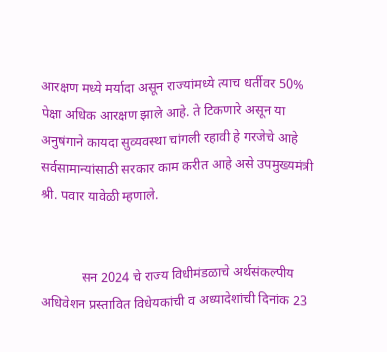आरक्षण मध्ये मर्यादा असून राज्यांमध्ये त्याच धर्तीवर 50% पेक्षा अधिक आरक्षण झाले आहे. ते टिकणारे असून या अनुषंगाने कायदा सुव्यवस्था चांगली रहावी हे गरजेचे आहे सर्वसामान्यांसाठी सरकार काम करीत आहे असे उपमुख्यमंत्री श्री. पवार यावेळी म्हणाले.


            सन 2024 चे राज्य विधीमंडळाचे अर्थसंकल्पीय अधिवेशन प्रस्तावित विधेयकांची व अध्यादेशांची दिनांक 23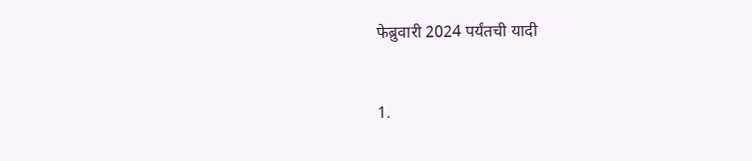फेब्रुवारी 2024 पर्यंतची यादी


1.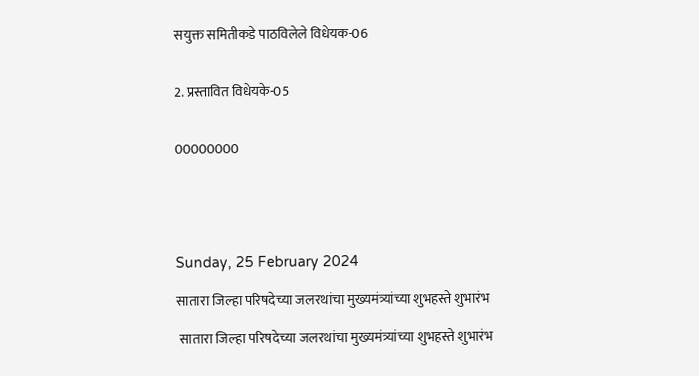सयुक्त समितीकडे पाठविलेले विधेयक-06


2. प्रस्तावित विधेयके-05


00000000





Sunday, 25 February 2024

सातारा जिल्हा परिषदेच्या जलरथांचा मुख्यमंत्र्यांच्या शुभहस्ते शुभारंभ

 सातारा जिल्हा परिषदेच्या जलरथांचा मुख्यमंत्र्यांच्या शुभहस्ते शुभारंभ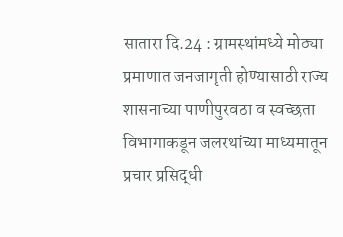सातारा दि.24 : ग्रामस्थांमध्ये मोठ्या प्रमाणात जनजागृती होण्यासाठी राज्य शासनाच्या पाणीपुरवठा व स्वच्छता विभागाकडून जलरथांच्या माध्यमातून प्रचार प्रसिद्धी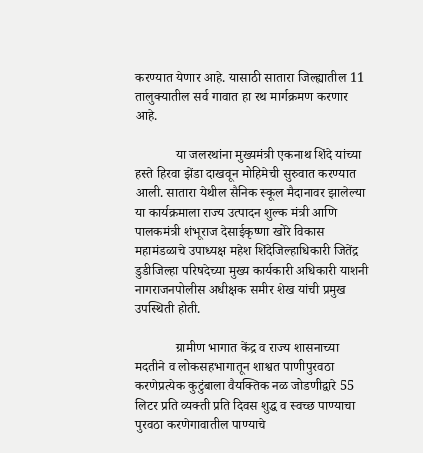करण्यात येणार आहे. यासाठी सातारा जिल्ह्यातील 11 तालुक्यातील सर्व गावात हा रथ मार्गक्रमण करणार आहे.

            या जलरथांना मुख्यमंत्री एकनाथ शिंदे यांच्या हस्ते हिरवा झेंडा दाखवून मोहिमेची सुरुवात करण्यात आली. सातारा येथील सैनिक स्कूल मैदानावर झालेल्या या कार्यक्रमाला राज्य उत्पादन शुल्क मंत्री आणि पालकमंत्री शंभूराज देसाईकृष्णा खोरे विकास महामंडळाचे उपाध्यक्ष महेश शिंदेजिल्हाधिकारी जितेंद्र डुडीजिल्हा परिषदेच्या मुख्य कार्यकारी अधिकारी याशनी नागराजनपोलीस अधीक्षक समीर शेख यांची प्रमुख उपस्थिती होती.

            ग्रामीण भागात केंद्र व राज्य शासनाच्या मदतीने व लोकसहभागातून शाश्वत पाणीपुरवठा करणेप्रत्येक कुटुंबाला वैयक्तिक नळ जोडणीद्वारे 55 लिटर प्रति व्यक्ती प्रति दिवस शुद्ध व स्वच्छ पाण्याचा पुरवठा करणेगावातील पाण्याचे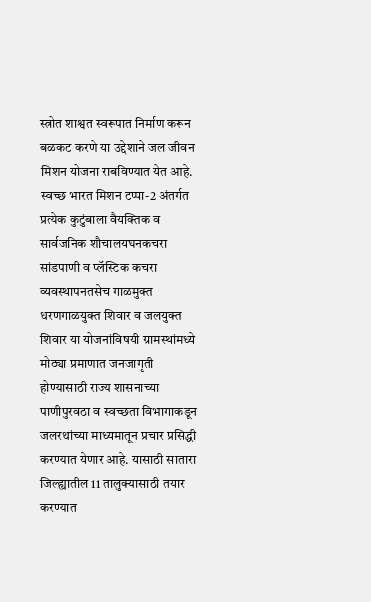स्त्रोत शाश्वत स्वरूपात निर्माण करून बळकट करणे या उद्देशाने जल जीवन मिशन योजना राबविण्यात येत आहे. स्वच्छ भारत मिशन टप्पा-2 अंतर्गत प्रत्येक कुटुंबाला वैयक्तिक व सार्वजनिक शौचालयघनकचरा सांडपाणी व प्लॅस्टिक कचरा व्यवस्थापनतसेच गाळमुक्त धरणगाळयुक्त शिवार व जलयुक्त शिवार या योजनांविषयी ग्रामस्थांमध्ये मोठ्या प्रमाणात जनजागृती होण्यासाठी राज्य शासनाच्या पाणीपुरवठा व स्वच्छता विभागाकडून जलरथांच्या माध्यमातून प्रचार प्रसिद्धी करण्यात येणार आहे. यासाठी सातारा जिल्ह्यातील 11 तालुक्यासाठी तयार करण्यात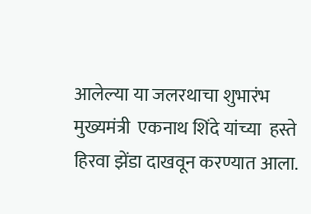आलेल्या या जलरथाचा शुभारंभ मुख्यमंत्री  एकनाथ शिंदे यांच्या  हस्ते  हिरवा झेंडा दाखवून करण्यात आला.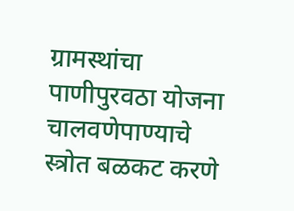ग्रामस्थांचा पाणीपुरवठा योजना चालवणेपाण्याचे स्त्रोत बळकट करणे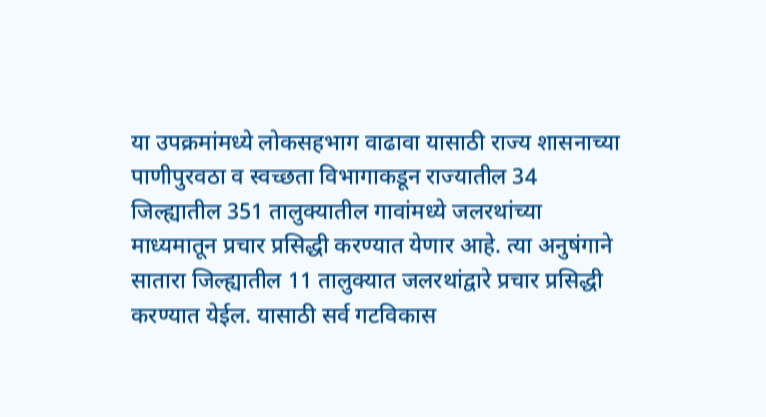या उपक्रमांमध्ये लोकसहभाग वाढावा यासाठी राज्य शासनाच्या पाणीपुरवठा व स्वच्छता विभागाकडून राज्यातील 34 जिल्ह्यातील 351 तालुक्यातील गावांमध्ये जलरथांच्या माध्यमातून प्रचार प्रसिद्धी करण्यात येणार आहे. त्या अनुषंगाने सातारा जिल्ह्यातील 11 तालुक्यात जलरथांद्वारे प्रचार प्रसिद्धी करण्यात येईल. यासाठी सर्व गटविकास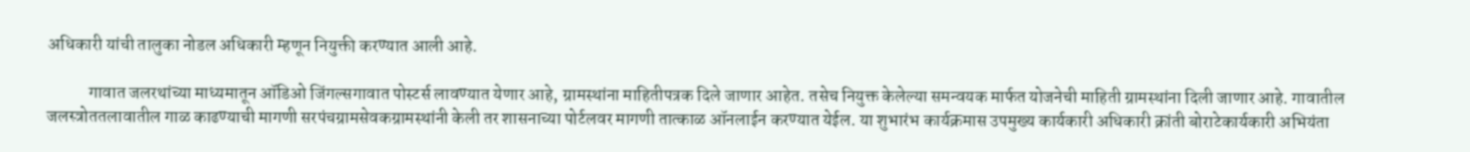अधिकारी यांची तालुका नोडल अधिकारी म्हणून नियुक्ती करण्यात आली आहे.

            गावात जलरथांच्या माध्यमातून ऑडिओ जिंगल्सगावात पोस्टर्स लावण्यात येणार आहे, ग्रामस्थांना माहितीपत्रक दिले जाणार आहेत. तसेच नियुक्त केलेल्या समन्वयक मार्फत योजनेची माहिती ग्रामस्थांना दिली जाणार आहे. गावातील जलस्त्रोततलावातील गाळ काढण्याची मागणी सरपंचग्रामसेवकग्रामस्थांनी केली तर शासनाच्या पोर्टलवर मागणी तात्काळ ऑनलाईन करण्यात येईल. या शुभारंभ कार्यक्रमास उपमुख्य कार्यकारी अधिकारी क्रांती बोराटेकार्यकारी अभियंता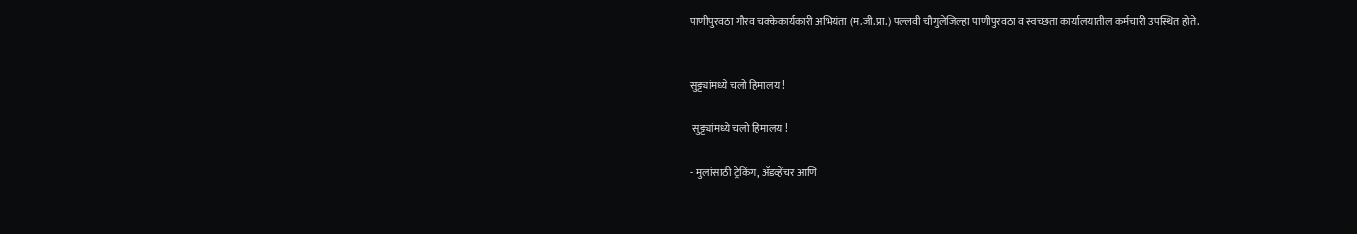पाणीपुरवठा गौरव चक्केकार्यकारी अभियंता (म.जी.प्रा.) पल्लवी चौगुलेजिल्हा पाणीपुरवठा व स्वच्छता कार्यालयातील कर्मचारी उपस्थित होते.


सुट्ट्यांमध्ये चलो हिमालय !

 सुट्ट्यांमध्ये चलो हिमालय !

- मुलांसाठी ट्रेकिंग, ॲडव्हेंचर आणि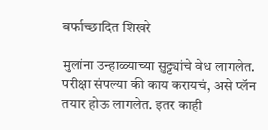बर्फाच्छादित शिखरे

मुलांना उन्हाळ्याच्या सुट्ट्यांचे वेध लागलेत. परीक्षा संपल्या की काय करायचं, असे प्लॅन तयार होऊ लागलेत. इतर काही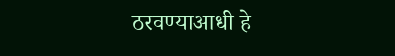ठरवण्याआधी हे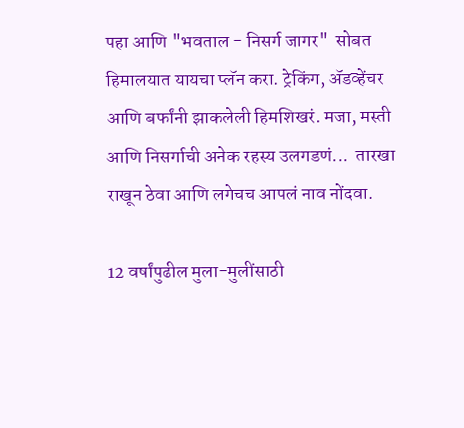पहा आणि "भवताल - निसर्ग जागर"  सोबत हिमालयात यायचा प्लॅन करा. ट्रेकिंग, ॲडव्हेंचर आणि बर्फांनी झाकलेली हिमशिखरं. मजा, मस्ती आणि निसर्गाची अनेक रहस्य उलगडणं...  तारखा राखून ठेवा आणि लगेचच आपलं नाव नोंदवा.

12 वर्षांपुढील मुला-मुलींसाठी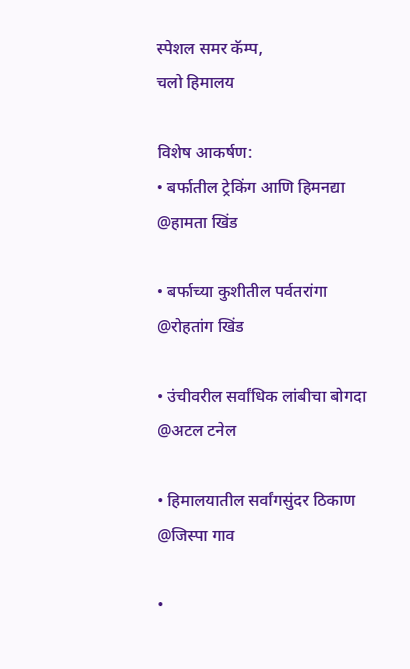स्पेशल समर कॅम्प,
चलो हिमालय

विशेष आकर्षण:
• बर्फातील ट्रेकिंग आणि हिमनद्या @हामता खिंड

• बर्फाच्या कुशीतील पर्वतरांगा  @रोहतांग खिंड

• उंचीवरील सर्वांधिक लांबीचा बोगदा @अटल टनेल

• हिमालयातील सर्वांगसुंदर ठिकाण @जिस्पा गाव

•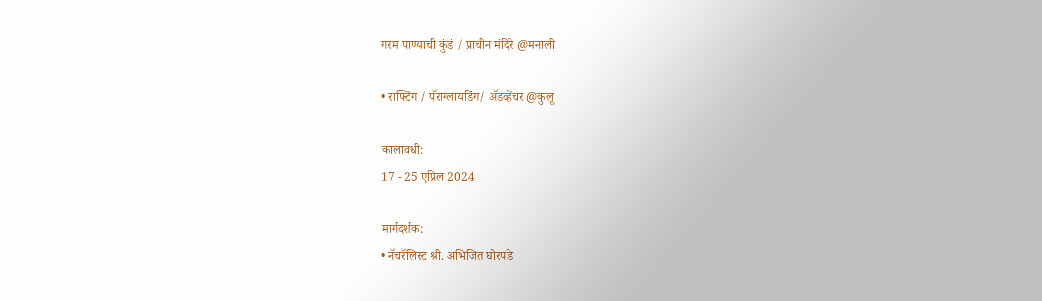गरम पाण्याची कुंडं / प्राचीन मंदिरे @मनाली

• राफ्टिंग / पॅराग्लायडिंग/ ॲडव्हेंचर @कुलू

कालावधी:
17 - 25 एप्रिल 2024

मार्गदर्शक:
• नॅचरॅलिस्ट श्री. अभिजित घोरपडे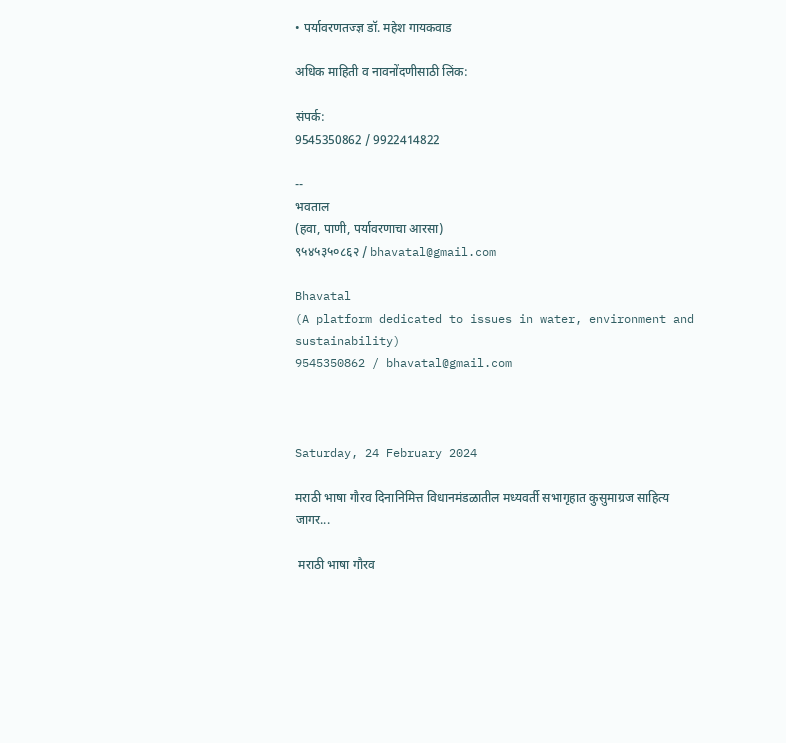• पर्यावरणतज्ज्ञ डॉ. महेश गायकवाड

अधिक माहिती व नावनोंदणीसाठी लिंक:

संपर्क:
9545350862 / 9922414822

--
भवताल
(हवा, पाणी, पर्यावरणाचा आरसा)
९५४५३५०८६२ / bhavatal@gmail.com

Bhavatal
(A platform dedicated to issues in water, environment and sustainability)
9545350862 / bhavatal@gmail.com



Saturday, 24 February 2024

मराठी भाषा गौरव दिनानिमित्त विधानमंडळातील मध्यवर्ती सभागृहात कुसुमाग्रज साहित्य जागर...

 मराठी भाषा गौरव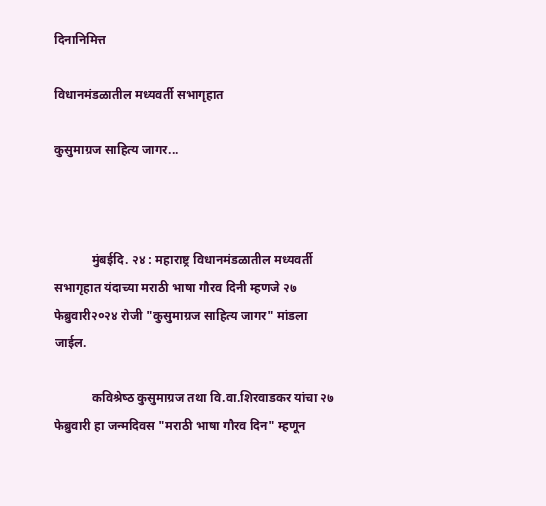दिनानिमित्त

विधानमंडळातील मध्यवर्ती सभागृहात

कुसुमाग्रज साहित्य जागर...



            मुंबईदि. २४ : महाराष्ट्र विधानमंडळातील मध्यवर्ती सभागृहात यंदाच्या मराठी भाषा गौरव दिनी म्हणजे २७ फेब्रुवारी२०२४ रोजी "कुसुमाग्रज साहित्य जागर" मांडला जाईल.

            कविश्रेष्‍ठ कुसुमाग्रज तथा वि.वा.शिरवाडकर यांचा २७ फेब्रुवारी हा जन्मदिवस "मराठी भाषा गौरव दिन" म्हणून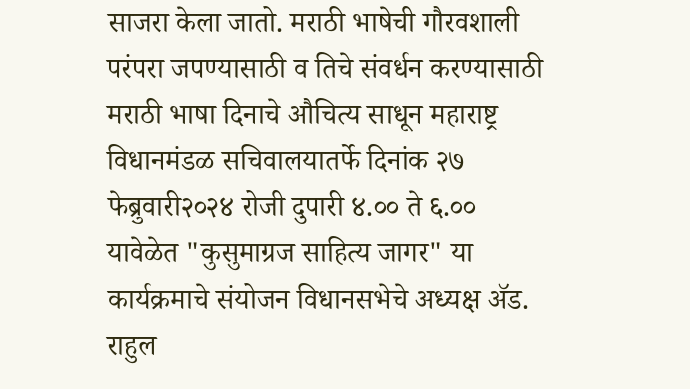साजरा केला जातो. मराठी भाषेची गौरवशाली परंपरा जपण्यासाठी व तिचे संवर्धन करण्यासाठी मराठी भाषा दिनाचे औचित्य साधून महाराष्ट्र विधानमंडळ सचिवालयातर्फे दिनांक २७ फेब्रुवारी२०२४ रोजी दुपारी ४.०० ते ६.०० यावेळेत "कुसुमाग्रज साहित्य जागर" या कार्यक्रमाचे संयोजन विधानसभेचे अध्यक्ष ॲड. राहुल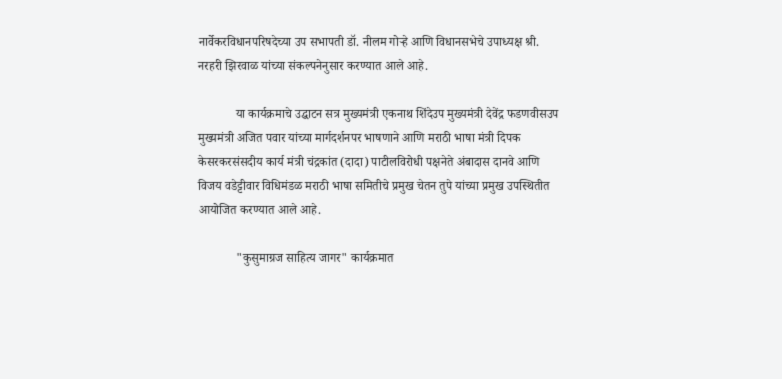नार्वेकरविधानपरिषदेच्या उप सभापती डॉ. नीलम गोऱ्हे आणि विधानसभेचे उपाध्यक्ष श्री. नरहरी झिरवाळ यांच्या संकल्पनेनुसार करण्यात आले आहे.

            या कार्यक्रमाचे उद्घाटन सत्र मुख्यमंत्री एकनाथ शिंदेउप मुख्यमंत्री देवेंद्र फडणवीसउप मुख्यमंत्री अजित पवार यांच्या मार्गदर्शनपर भाषणाने आणि मराठी भाषा मंत्री दिपक केसरकरसंसदीय कार्य मंत्री चंद्रकांत (दादा) पाटीलविरोधी पक्षनेते अंबादास दानवे आणि विजय वडेट्टीवार विधिमंडळ मराठी भाषा समितीचे प्रमुख चेतन तुपे यांच्या प्रमुख उपस्थितीत आयोजित करण्यात आले आहे.

            "कुसुमाग्रज साहित्य जागर" कार्यक्रमात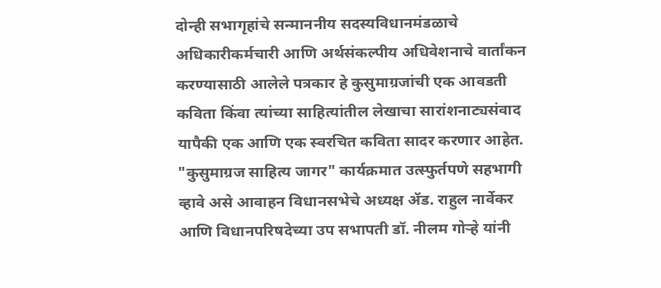दोन्ही सभागृहांचे सन्माननीय सदस्यविधानमंडळाचे अधिकारीकर्मचारी आणि अर्थसंकल्पीय अधिवेशनाचे वार्तांकन करण्यासाठी आलेले पत्रकार हे कुसुमाग्रजांची एक आवडती कविता किंवा त्यांच्या साहित्यांतील लेखाचा सारांशनाट्यसंवाद यापैकी एक आणि एक स्वरचित कविता सादर करणार आहेत. "कुसुमाग्रज साहित्य जागर" कार्यक्रमात उत्स्फुर्तपणे सहभागी व्हावे असे आवाहन विधानसभेचे अध्यक्ष ॲड. राहुल नार्वेकर आणि विधानपरिषदेच्या उप सभापती डॉ. नीलम गोऱ्हे यांनी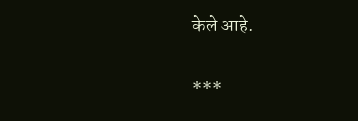केले आहे.

***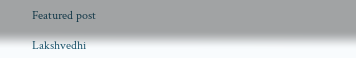Featured post

Lakshvedhi